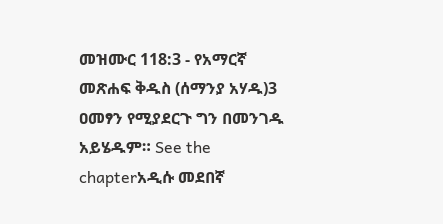መዝሙር 118:3 - የአማርኛ መጽሐፍ ቅዱስ (ሰማንያ አሃዱ)3 ዐመፃን የሚያደርጉ ግን በመንገዱ አይሄዱም። See the chapterአዲሱ መደበኛ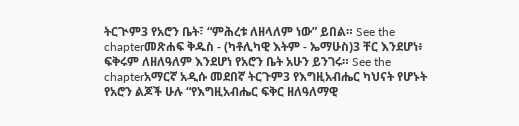ትርጒም3 የአሮን ቤት፣ “ምሕረቱ ለዘላለም ነው” ይበል። See the chapterመጽሐፍ ቅዱስ - (ካቶሊካዊ እትም - ኤማሁስ)3 ቸር እንደሆነ፥ ፍቅሩም ለዘለዓለም እንደሆነ የአሮን ቤት አሁን ይንገሩ። See the chapterአማርኛ አዲሱ መደበኛ ትርጉም3 የእግዚአብሔር ካህናት የሆኑት የአሮን ልጆች ሁሉ “የእግዚአብሔር ፍቅር ዘለዓለማዊ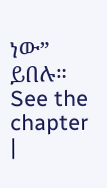ነው” ይበሉ። See the chapter |